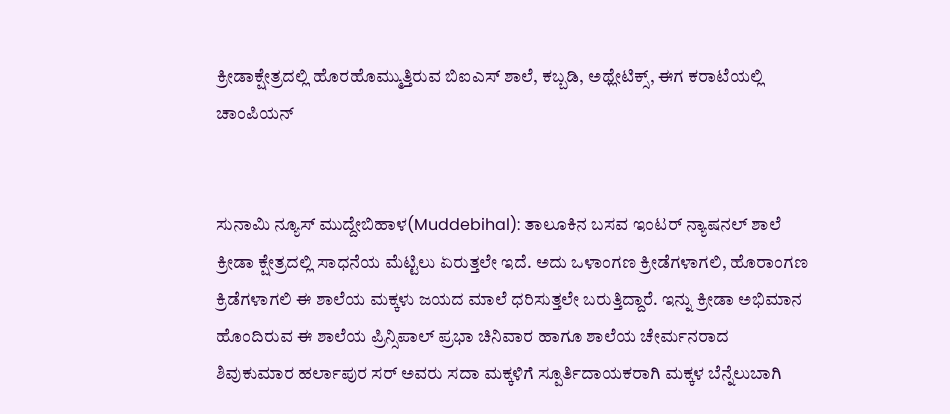ಕ್ರೀಡಾಕ್ಷೇತ್ರದಲ್ಲಿ ಹೊರಹೊಮ್ಮುತ್ತಿರುವ ಬಿಐಎಸ್ ಶಾಲೆ, ಕಬ್ಬಡಿ, ಅಥ್ಲೇಟಿಕ್ಸ್, ಈಗ ಕರಾಟೆಯಲ್ಲಿ ಚಾಂಪಿಯನ್


ಸುನಾಮಿ ನ್ಯೂಸ್ ಮುದ್ದೇಬಿಹಾಳ(Muddebihal): ತಾಲೂಕಿನ ಬಸವ ಇಂಟರ್ ನ್ಯಾಷನಲ್ ಶಾಲೆ ಕ್ರೀಡಾ ಕ್ಷೇತ್ರದಲ್ಲಿ ಸಾಧನೆಯ ಮೆಟ್ಟಿಲು ಏರುತ್ತಲೇ ಇದೆ. ಅದು ಒಳಾಂಗಣ ಕ್ರೀಡೆಗಳಾಗಲಿ, ಹೊರಾಂಗಣ ಕ್ರಿಡೆಗಳಾಗಲಿ ಈ ಶಾಲೆಯ ಮಕ್ಕಳು ಜಯದ ಮಾಲೆ ಧರಿಸುತ್ತಲೇ ಬರುತ್ತಿದ್ದಾರೆ. ಇನ್ನು ಕ್ರೀಡಾ ಅಭಿಮಾನ ಹೊಂದಿರುವ ಈ ಶಾಲೆಯ ಪ್ರಿನ್ಸಿಪಾಲ್ ಪ್ರಭಾ ಚಿನಿವಾರ ಹಾಗೂ ಶಾಲೆಯ ಚೇರ್ಮನರಾದ ಶಿವುಕುಮಾರ ಹರ್ಲಾಪುರ ಸರ್ ಅವರು ಸದಾ ಮಕ್ಕಳಿಗೆ ಸ್ಪೂರ್ತಿದಾಯಕರಾಗಿ ಮಕ್ಕಳ ಬೆನ್ನೆಲುಬಾಗಿ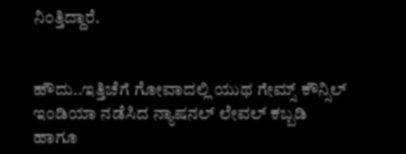ನಿಂತ್ತಿದ್ದಾರೆ.


ಹೌದು..ಇತ್ತಿಚೆಗೆ ಗೋವಾದಲ್ಲಿ ಯುಥ ಗೇಮ್ಸ್ ಕೌನ್ಸಿಲ್ ಇಂಡಿಯಾ ನಡೆಸಿದ ನ್ಯಾಷನಲ್ ಲೇವಲ್ ಕಬ್ಬಡಿ ಹಾಗೂ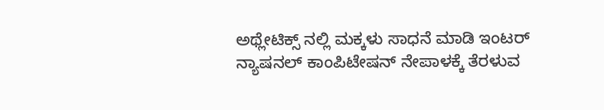ಅಥ್ಲೇಟಿಕ್ಸ್ ನಲ್ಲಿ ಮಕ್ಕಳು ಸಾಧನೆ ಮಾಡಿ ಇಂಟರ್ ನ್ಯಾಷನಲ್ ಕಾಂಪಿಟೇಷನ್ ನೇಪಾಳಕ್ಕೆ ತೆರಳುವ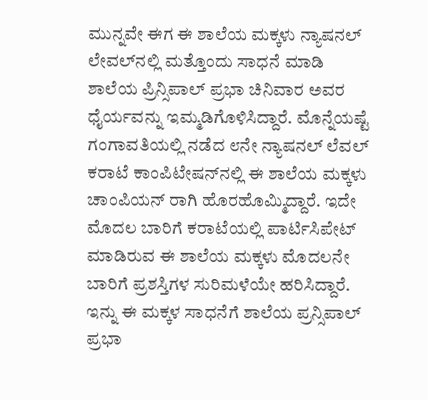ಮುನ್ನವೇ ಈಗ ಈ ಶಾಲೆಯ ಮಕ್ಕಳು ನ್ಯಾಷನಲ್ ಲೇವಲ್‌ನಲ್ಲಿ ಮತ್ತೊಂದು ಸಾಧನೆ ಮಾಡಿ ಶಾಲೆಯ ಪ್ರಿನ್ಸಿಪಾಲ್ ಪ್ರಭಾ ಚಿನಿವಾರ ಅವರ ಧೈರ್ಯವನ್ನು ಇಮ್ಮಡಿಗೊಳಿಸಿದ್ದಾರೆ. ಮೊನ್ನೆಯಷ್ಟೆ ಗಂಗಾವತಿಯಲ್ಲಿ ನಡೆದ ೮ನೇ ನ್ಯಾಷನಲ್ ಲೆವಲ್ ಕರಾಟೆ ಕಾಂಪಿಟೇಷನ್‌ನಲ್ಲಿ ಈ ಶಾಲೆಯ ಮಕ್ಕಳು ಚಾಂಪಿಯನ್ ರಾಗಿ ಹೊರಹೊಮ್ಮಿದ್ದಾರೆ. ಇದೇ ಮೊದಲ ಬಾರಿಗೆ ಕರಾಟೆಯಲ್ಲಿ ಪಾರ್ಟಿಸಿಪೇಟ್ ಮಾಡಿರುವ ಈ ಶಾಲೆಯ ಮಕ್ಕಳು ಮೊದಲನೇ ಬಾರಿಗೆ ಪ್ರಶಸ್ತಿಗಳ ಸುರಿಮಳೆಯೇ ಹರಿಸಿದ್ದಾರೆ. ಇನ್ನು ಈ ಮಕ್ಕಳ ಸಾಧನೆಗೆ ಶಾಲೆಯ ಪ್ರನ್ಸಿಪಾಲ್ ಪ್ರಭಾ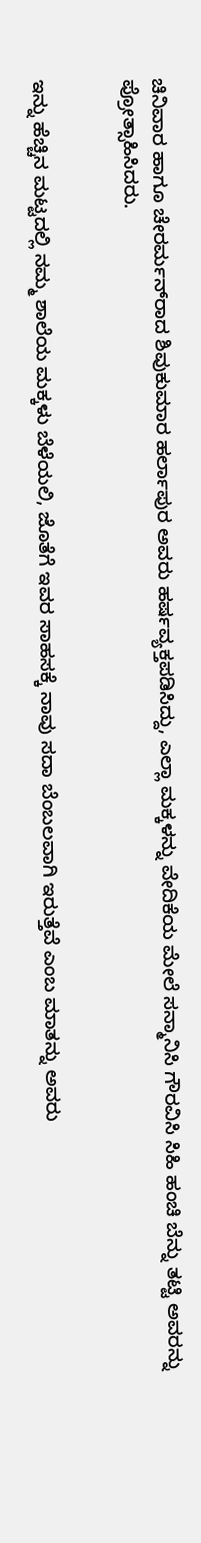ಚಿನಿವಾರ ಹಾಗೂ ಚೇರರ್ಮನ್‌ರಾದ ಶಿವುಕುಮಾರ ಹರ್ಲಾಪುರ ಅವರು ಹರ್ಷವ್ಯಕ್ತಪಡಿಸಿದ್ದು, ಎಲ್ಲಾ ಮಕ್ಕಳನ್ನು ವೇದಿಕೆಯ ಮೇಲೆ ಸನ್ಮಾನಿಸಿ ಗೌರವಿಸಿ ಸಿಹಿ ಹಂಚಿ ಬೆನ್ನು ತಟ್ಟಿ ಅವರನ್ನು ಪ್ರೋತ್ಸಾಹಿಸಿದರು.


ಇನ್ನು ಹೆಚ್ಚಿನ ಮಟ್ಟದಲ್ಲಿ ನಮ್ಮ ಶಾಲೆಯ ಮಕ್ಕಳು ಬೆಳೆಯಲಿ, ಜೊತೆಗೆ ಇವರ ಸಾಹಸಕ್ಕೆ ನಾವು ಸದಾ ಬೆಂಬಲವಾಗಿ ಇರುತ್ತೆವೆ ಎಂಬ ಮಾತನ್ನು ಅವರು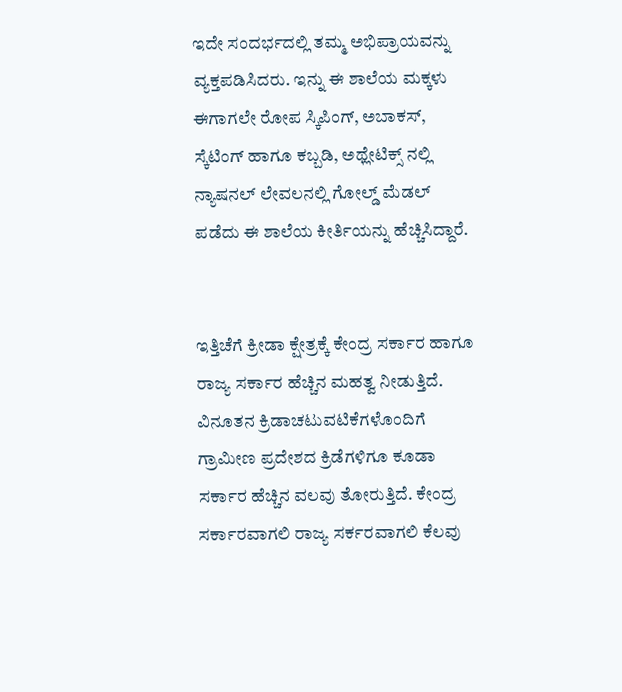ಇದೇ ಸಂದರ್ಭದಲ್ಲಿ ತಮ್ಮ ಅಭಿಪ್ರಾಯವನ್ನು ವ್ಯಕ್ತಪಡಿಸಿದರು. ಇನ್ನು ಈ ಶಾಲೆಯ ಮಕ್ಕಳು ಈಗಾಗಲೇ ರೋಪ ಸ್ಕಿಪಿಂಗ್, ಅಬಾಕಸ್, ಸ್ಕೆಟಿಂಗ್ ಹಾಗೂ ಕಬ್ಬಡಿ, ಅಥ್ಲೇಟಿಕ್ಸ್ ನಲ್ಲಿ ನ್ಯಾಷನಲ್ ಲೇವಲನಲ್ಲಿ ಗೋಲ್ಡ್ ಮೆಡಲ್ ಪಡೆದು ಈ ಶಾಲೆಯ ಕೀರ್ತಿಯನ್ನು ಹೆಚ್ಚಿಸಿದ್ದಾರೆ.


ಇತ್ತಿಚೆಗೆ ಕ್ರೀಡಾ ಕ್ಷೇತ್ರಕ್ಕೆ ಕೇಂದ್ರ ಸರ್ಕಾರ ಹಾಗೂ ರಾಜ್ಯ ಸರ್ಕಾರ ಹೆಚ್ಚಿನ ಮಹತ್ವ ನೀಡುತ್ತಿದೆ. ವಿನೂತನ ಕ್ರಿಡಾಚಟುವಟಿಕೆಗಳೊಂದಿಗೆ ಗ್ರಾಮೀಣ ಪ್ರದೇಶದ ಕ್ರಿಡೆಗಳಿಗೂ ಕೂಡಾ ಸರ್ಕಾರ ಹೆಚ್ಚಿನ ವಲವು ತೋರುತ್ತಿದೆ. ಕೇಂದ್ರ ಸರ್ಕಾರವಾಗಲಿ ರಾಜ್ಯ ಸರ್ಕರವಾಗಲಿ ಕೆಲವು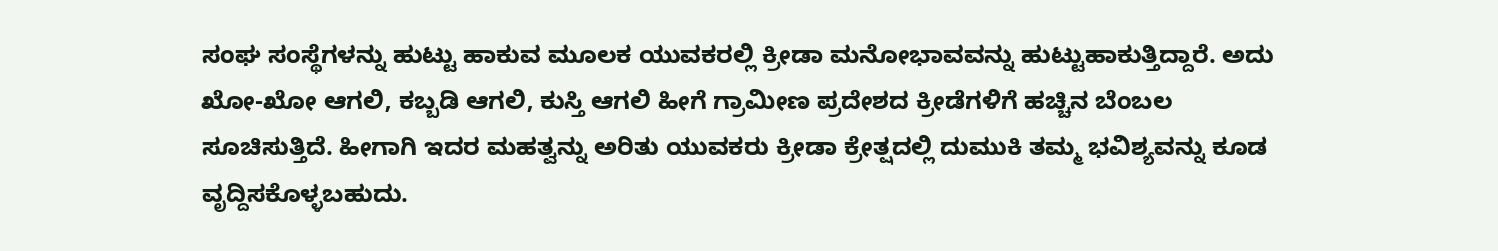ಸಂಘ ಸಂಸ್ಥೆಗಳನ್ನು ಹುಟ್ಟು ಹಾಕುವ ಮೂಲಕ ಯುವಕರಲ್ಲಿ ಕ್ರೀಡಾ ಮನೋಭಾವವನ್ನು ಹುಟ್ಟುಹಾಕುತ್ತಿದ್ದಾರೆ. ಅದು ಖೋ-ಖೋ ಆಗಲಿ, ಕಬ್ಬಡಿ ಆಗಲಿ, ಕುಸ್ತಿ ಆಗಲಿ ಹೀಗೆ ಗ್ರಾಮೀಣ ಪ್ರದೇಶದ ಕ್ರೀಡೆಗಳಿಗೆ ಹಚ್ಚಿನ ಬೆಂಬಲ ಸೂಚಿಸುತ್ತಿದೆ. ಹೀಗಾಗಿ ಇದರ ಮಹತ್ವನ್ನು ಅರಿತು ಯುವಕರು ಕ್ರೀಡಾ ಕ್ರೇತ್ಷದಲ್ಲಿ ದುಮುಕಿ ತಮ್ಮ ಭವಿಶ್ಯವನ್ನು ಕೂಡ ವೃದ್ದಿಸಕೊಳ್ಳಬಹುದು.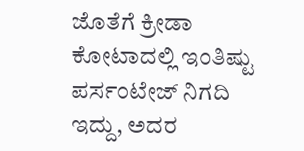ಜೊತೆಗೆ ಕ್ರೀಡಾ ಕೋಟಾದಲ್ಲಿ ಇಂತಿಷ್ಟು ಪರ್ಸಂಟೇಜ್ ನಿಗದಿ ಇದ್ದು, ಅದರ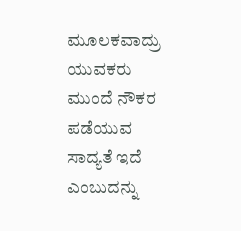ಮೂಲಕವಾದ್ರು ಯುವಕರು ಮುಂದೆ ನೌಕರ ಪಡೆಯುವ ಸಾದ್ಯತೆ ಇದೆ ಎಂಬುದನ್ನು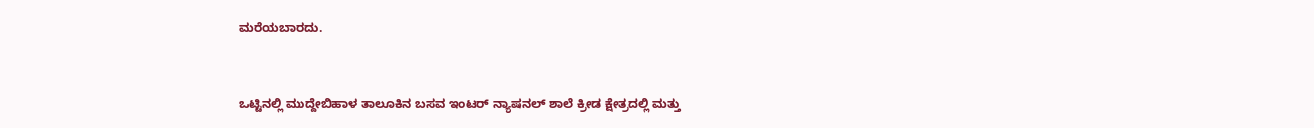ಮರೆಯಬಾರದು.


ಒಟ್ಟಿನಲ್ಲಿ ಮುದ್ದೇಬಿಹಾಳ ತಾಲೂಕಿನ ಬಸವ ಇಂಟರ್ ನ್ಯಾಷನಲ್ ಶಾಲೆ ಕ್ರೀಡ ಕ್ಷೇತ್ರದಲ್ಲಿ ಮತ್ತು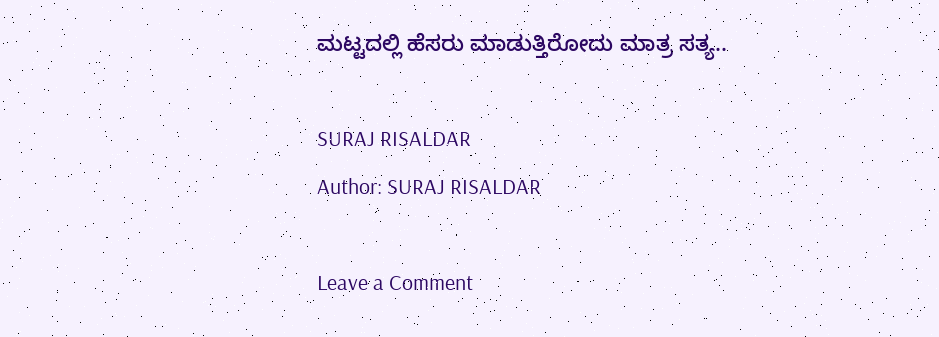ಮಟ್ಟದಲ್ಲಿ ಹೆಸರು ಮಾಡುತ್ತಿರೋದು ಮಾತ್ರ ಸತ್ಯ..

SURAJ RISALDAR
Author: SURAJ RISALDAR

Leave a Comment